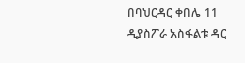በባህርዳር ቀበሌ 11 ዲያስፖራ አስፋልቱ ዳር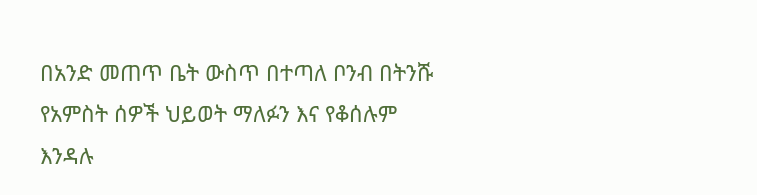በአንድ መጠጥ ቤት ውስጥ በተጣለ ቦንብ በትንሹ የአምስት ሰዎች ህይወት ማለፉን እና የቆሰሉም እንዳሉ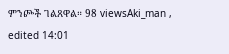ምንጮች ገልጸዋል። 98 viewsAki_man , edited 14:01